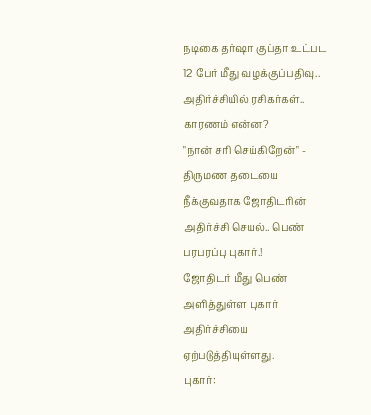நடிகை தர்ஷா குப்தா உட்பட 12 பேர் மீது வழக்குப்பதிவு.. அதிர்ச்சியில் ரசிகர்கள்.. காரணம் என்ன?
"நான் சரி செய்கிறேன்" - திருமண தடையை நீக்குவதாக ஜோதிடரின் அதிர்ச்சி செயல்.. பெண் பரபரப்பு புகார்.!
ஜோதிடர் மீது பெண் அளித்துள்ள புகார் அதிர்ச்சியை ஏற்படுத்தியுள்ளது.
புகார்: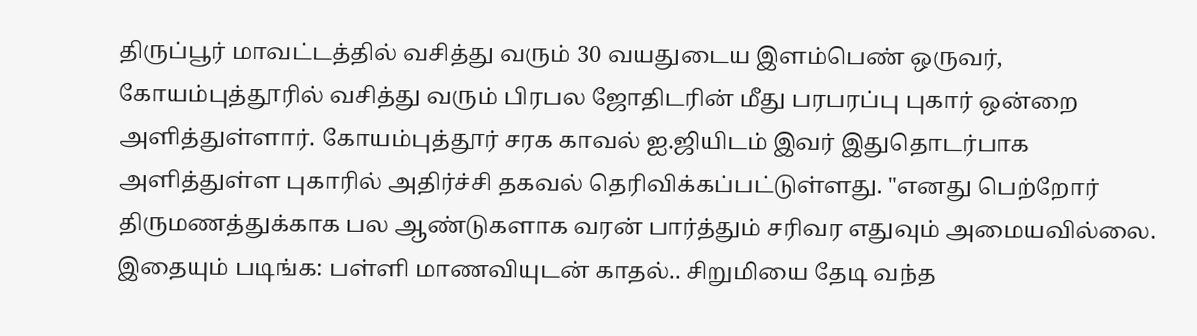திருப்பூர் மாவட்டத்தில் வசித்து வரும் 30 வயதுடைய இளம்பெண் ஒருவர், கோயம்புத்தூரில் வசித்து வரும் பிரபல ஜோதிடரின் மீது பரபரப்பு புகார் ஒன்றை அளித்துள்ளார். கோயம்புத்தூர் சரக காவல் ஐ.ஜியிடம் இவர் இதுதொடர்பாக அளித்துள்ள புகாரில் அதிர்ச்சி தகவல் தெரிவிக்கப்பட்டுள்ளது. "எனது பெற்றோர் திருமணத்துக்காக பல ஆண்டுகளாக வரன் பார்த்தும் சரிவர எதுவும் அமையவில்லை.
இதையும் படிங்க: பள்ளி மாணவியுடன் காதல்.. சிறுமியை தேடி வந்த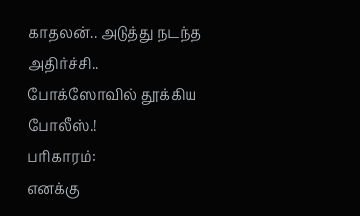காதலன்.. அடுத்து நடந்த அதிர்ச்சி.. போக்ஸோவில் தூக்கிய போலீஸ்.!
பரிகாரம்:
எனக்கு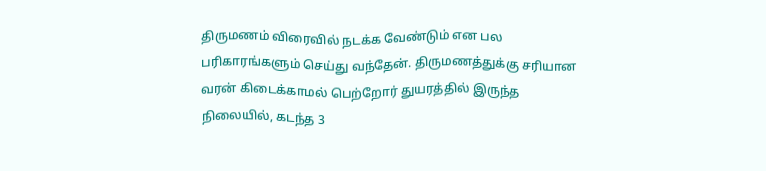திருமணம் விரைவில் நடக்க வேண்டும் என பல பரிகாரங்களும் செய்து வந்தேன். திருமணத்துக்கு சரியான வரன் கிடைக்காமல் பெற்றோர் துயரத்தில் இருந்த நிலையில், கடந்த 3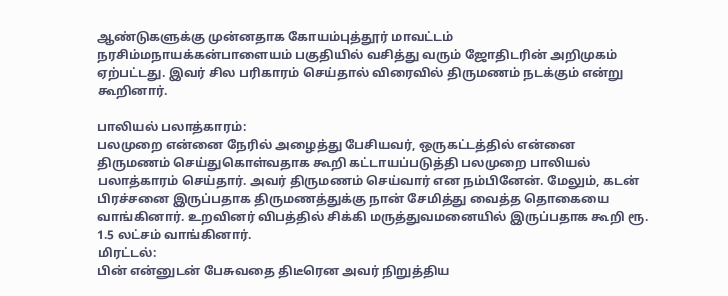ஆண்டுகளுக்கு முன்னதாக கோயம்புத்தூர் மாவட்டம் நரசிம்மநாயக்கன்பாளையம் பகுதியில் வசித்து வரும் ஜோதிடரின் அறிமுகம் ஏற்பட்டது. இவர் சில பரிகாரம் செய்தால் விரைவில் திருமணம் நடக்கும் என்று கூறினார்.

பாலியல் பலாத்காரம்:
பலமுறை என்னை நேரில் அழைத்து பேசியவர், ஒருகட்டத்தில் என்னை திருமணம் செய்துகொள்வதாக கூறி கட்டாயப்படுத்தி பலமுறை பாலியல் பலாத்காரம் செய்தார். அவர் திருமணம் செய்வார் என நம்பினேன். மேலும், கடன் பிரச்சனை இருப்பதாக திருமணத்துக்கு நான் சேமித்து வைத்த தொகையை வாங்கினார். உறவினர் விபத்தில் சிக்கி மருத்துவமனையில் இருப்பதாக கூறி ரூ. 1.5 லட்சம் வாங்கினார்.
மிரட்டல்:
பின் என்னுடன் பேசுவதை திடீரென அவர் நிறுத்திய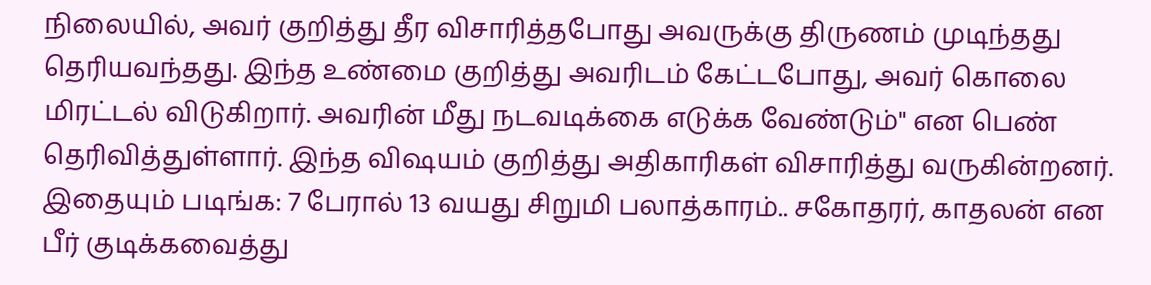நிலையில், அவர் குறித்து தீர விசாரித்தபோது அவருக்கு திருணம் முடிந்தது தெரியவந்தது. இந்த உண்மை குறித்து அவரிடம் கேட்டபோது, அவர் கொலை மிரட்டல் விடுகிறார். அவரின் மீது நடவடிக்கை எடுக்க வேண்டும்" என பெண் தெரிவித்துள்ளார். இந்த விஷயம் குறித்து அதிகாரிகள் விசாரித்து வருகின்றனர்.
இதையும் படிங்க: 7 பேரால் 13 வயது சிறுமி பலாத்காரம்.. சகோதரர், காதலன் என பீர் குடிக்கவைத்து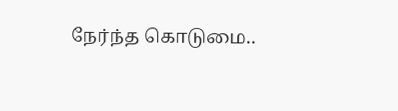நேர்ந்த கொடுமை..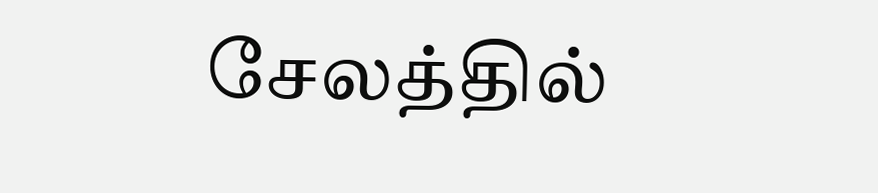சேலத்தில்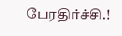பேரதிர்ச்சி.!